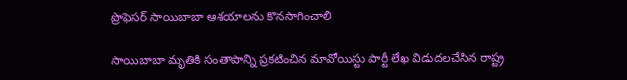ప్రొఫెసర్ సాయిబాబా ఆశయాలను కొనసాగించాలి

సాయిబాబా మృతికి సంతాపాన్ని ప్రకటించిన మావోయిస్టు పార్టీ లేఖ విడుదలచేసిన రాష్ట్ర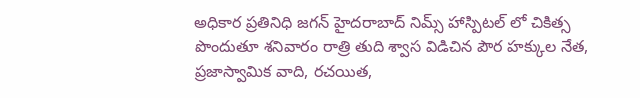అధికార ప్రతినిధి జగన్ హైదరాబాద్ నిమ్స్ హాస్పిటల్ లో చికిత్స పొందుతూ శనివారం రాత్రి తుది శ్వాస విడిచిన పౌర హక్కుల నేత, ప్రజాస్వామిక వాది, రచయిత,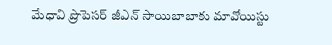మేధావి ప్రొపెసర్ జీఎన్ సాయిబాబాకు మావోయిస్టు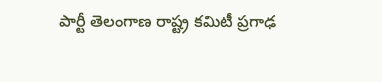పార్టీ తెలంగాణ రాష్ట్ర కమిటీ ప్రగాఢ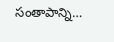సంతాపాన్ని…